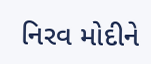નિરવ મોદીને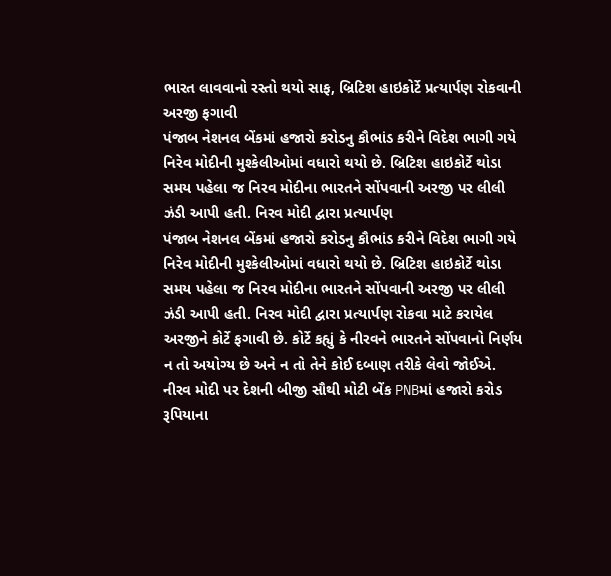ભારત લાવવાનો રસ્તો થયો સાફ, બ્રિટિશ હાઇકોર્ટે પ્રત્યાર્પણ રોકવાની અરજી ફગાવી
પંજાબ નેશનલ બેંકમાં હજારો કરોડનુ કૌભાંડ કરીને વિદેશ ભાગી ગયે નિરેવ મોદીની મુશ્કેલીઓમાં વધારો થયો છે. બ્રિટિશ હાઇકોર્ટે થોડા સમય પહેલા જ નિરવ મોદીના ભારતને સોંપવાની અરજી પર લીલી ઝંડી આપી હતી. નિરવ મોદી દ્વારા પ્રત્યાર્પણ
પંજાબ નેશનલ બેંકમાં હજારો કરોડનુ કૌભાંડ કરીને વિદેશ ભાગી ગયે નિરેવ મોદીની મુશ્કેલીઓમાં વધારો થયો છે. બ્રિટિશ હાઇકોર્ટે થોડા સમય પહેલા જ નિરવ મોદીના ભારતને સોંપવાની અરજી પર લીલી ઝંડી આપી હતી. નિરવ મોદી દ્વારા પ્રત્યાર્પણ રોકવા માટે કરાયેલ અરજીને કોર્ટે ફગાવી છે. કોર્ટે કહ્યું કે નીરવને ભારતને સોંપવાનો નિર્ણય ન તો અયોગ્ય છે અને ન તો તેને કોઈ દબાણ તરીકે લેવો જોઈએ. નીરવ મોદી પર દેશની બીજી સૌથી મોટી બેંક PNBમાં હજારો કરોડ રૂપિયાના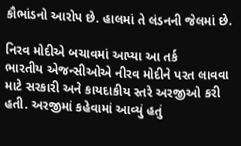કૌભાંડનો આરોપ છે. હાલમાં તે લંડનની જેલમાં છે.

નિરવ મોદીએ બચાવમાં આપ્યા આ તર્ક
ભારતીય એજન્સીઓએ નીરવ મોદીને પરત લાવવા માટે સરકારી અને કાયદાકીય સ્તરે અરજીઓ કરી હતી. અરજીમાં કહેવામાં આવ્યું હતું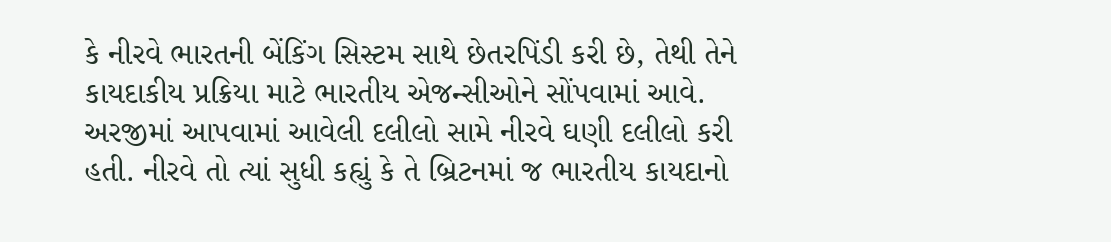કે નીરવે ભારતની બેંકિંગ સિસ્ટમ સાથે છેતરપિંડી કરી છે, તેથી તેને કાયદાકીય પ્રક્રિયા માટે ભારતીય એજન્સીઓને સોંપવામાં આવે. અરજીમાં આપવામાં આવેલી દલીલો સામે નીરવે ઘણી દલીલો કરી હતી. નીરવે તો ત્યાં સુધી કહ્યું કે તે બ્રિટનમાં જ ભારતીય કાયદાનો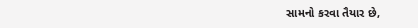સામનો કરવા તૈયાર છે,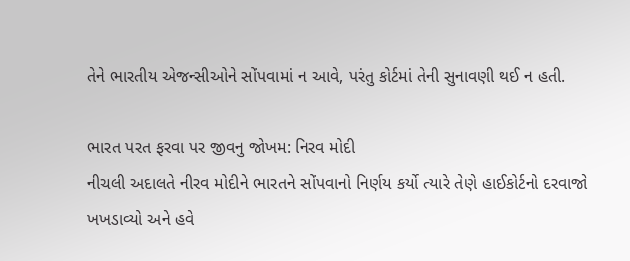તેને ભારતીય એજન્સીઓને સોંપવામાં ન આવે, પરંતુ કોર્ટમાં તેની સુનાવણી થઈ ન હતી.

ભારત પરત ફરવા પર જીવનુ જોખમ: નિરવ મોદી
નીચલી અદાલતે નીરવ મોદીને ભારતને સોંપવાનો નિર્ણય કર્યો ત્યારે તેણે હાઈકોર્ટનો દરવાજો ખખડાવ્યો અને હવે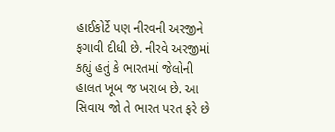હાઈકોર્ટે પણ નીરવની અરજીને ફગાવી દીધી છે. નીરવે અરજીમાં કહ્યું હતું કે ભારતમાં જેલોની હાલત ખૂબ જ ખરાબ છે. આ સિવાય જો તે ભારત પરત ફરે છે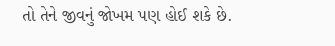તો તેને જીવનું જોખમ પણ હોઈ શકે છે.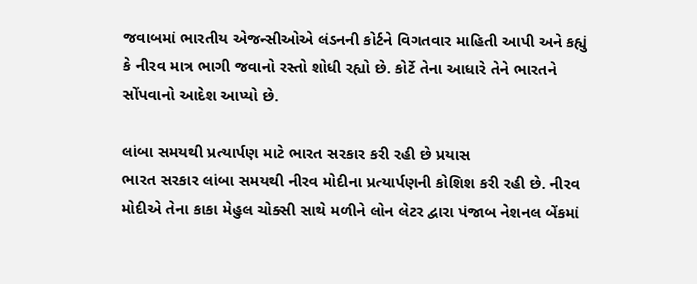જવાબમાં ભારતીય એજન્સીઓએ લંડનની કોર્ટને વિગતવાર માહિતી આપી અને કહ્યું કે નીરવ માત્ર ભાગી જવાનો રસ્તો શોધી રહ્યો છે. કોર્ટે તેના આધારે તેને ભારતને સોંપવાનો આદેશ આપ્યો છે.

લાંબા સમયથી પ્રત્યાર્પણ માટે ભારત સરકાર કરી રહી છે પ્રયાસ
ભારત સરકાર લાંબા સમયથી નીરવ મોદીના પ્રત્યાર્પણની કોશિશ કરી રહી છે. નીરવ મોદીએ તેના કાકા મેહુલ ચોક્સી સાથે મળીને લોન લેટર દ્વારા પંજાબ નેશનલ બેંકમાં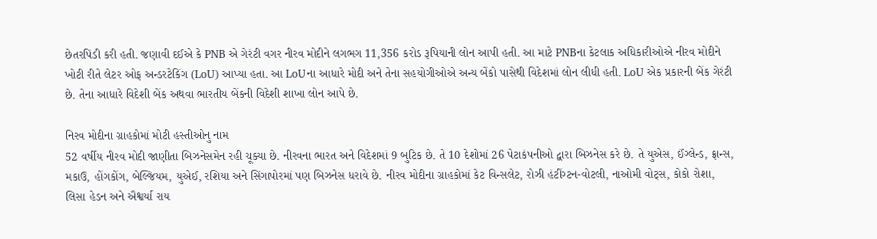છેતરપિંડી કરી હતી. જણાવી દઈએ કે PNB એ ગેરંટી વગર નીરવ મોદીને લગભગ 11,356 કરોડ રૂપિયાની લોન આપી હતી. આ માટે PNBના કેટલાક અધિકારીઓએ નીરવ મોદીને ખોટી રીતે લેટર ઓફ અન્ડરટેકિંગ (LoU) આપ્યા હતા. આ LoUના આધારે મોદી અને તેના સહયોગીઓએ અન્ય બેંકો પાસેથી વિદેશમાં લોન લીધી હતી. LoU એક પ્રકારની બેંક ગેરંટી છે. તેના આધારે વિદેશી બેંક અથવા ભારતીય બેંકની વિદેશી શાખા લોન આપે છે.

નિરવ મોદીના ગ્રાહકોમાં મોટી હસ્તીઓનુ નામ
52 વર્ષીય નીરવ મોદી જાણીતા બિઝનેસમેન રહી ચૂક્યા છે. નીરવના ભારત અને વિદેશમાં 9 બુટિક છે. તે 10 દેશોમાં 26 પેટાકંપનીઓ દ્વારા બિઝનેસ કરે છે. તે યુએસ, ઈંગ્લેન્ડ, ફ્રાન્સ, મકાઉ, હોંગકોંગ, બેલ્જિયમ, યુએઈ, રશિયા અને સિંગાપોરમાં પણ બિઝનેસ ધરાવે છે. નીરવ મોદીના ગ્રાહકોમાં કેટ વિન્સલેટ, રોઝી હંટીંગ્ટન-વોટલી, નાઓમી વોટ્સ, કોકો રોશા, લિસા હેડન અને ઐશ્વર્યા રાય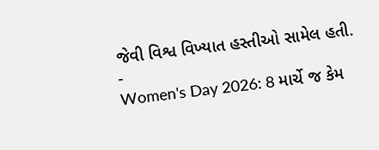જેવી વિશ્વ વિખ્યાત હસ્તીઓ સામેલ હતી.
-
Women's Day 2026: 8 માર્ચે જ કેમ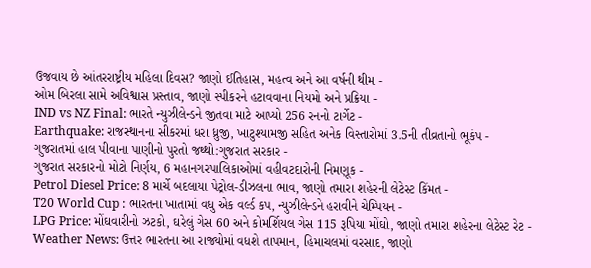ઉજવાય છે આંતરરાષ્ટ્રીય મહિલા દિવસ? જાણો ઈતિહાસ, મહત્વ અને આ વર્ષની થીમ -
ઓમ બિરલા સામે અવિશ્વાસ પ્રસ્તાવ, જાણો સ્પીકરને હટાવવાના નિયમો અને પ્રક્રિયા -
IND vs NZ Final: ભારતે ન્યુઝીલેન્ડને જીતવા માટે આપ્યો 256 રનનો ટાર્ગેટ -
Earthquake: રાજસ્થાનના સીકરમાં ધરા ધ્રુજી, ખાટુશ્યામજી સહિત અનેક વિસ્તારોમાં 3.5ની તીવ્રતાનો ભૂકંપ -
ગુજરાતમાં હાલ પીવાના પાણીનો પુરતો જથ્થો:ગુજરાત સરકાર -
ગુજરાત સરકારનો મોટો નિર્ણય, 6 મહાનગરપાલિકાઓમાં વહીવટદારોની નિમણૂક -
Petrol Diesel Price: 8 માર્ચે બદલાયા પેટ્રોલ-ડીઝલના ભાવ, જાણો તમારા શહેરની લેટેસ્ટ કિંમત -
T20 World Cup : ભારતના ખાતામાં વધુ એક વર્લ્ડ કપ, ન્યુઝીલેન્ડને હરાવીને ચેમ્પિયન -
LPG Price: મોંઘવારીનો ઝટકો, ઘરેલું ગેસ 60 અને કોમર્શિયલ ગેસ 115 રૂપિયા મોંઘો, જાણો તમારા શહેરના લેટેસ્ટ રેટ -
Weather News: ઉત્તર ભારતના આ રાજ્યોમાં વધશે તાપમાન, હિમાચલમાં વરસાદ, જાણો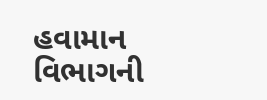હવામાન વિભાગની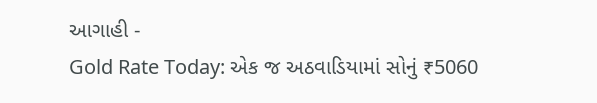આગાહી -
Gold Rate Today: એક જ અઠવાડિયામાં સોનું ₹5060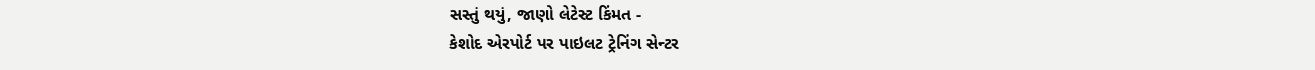સસ્તું થયું, જાણો લેટેસ્ટ કિંમત -
કેશોદ એરપોર્ટ પર પાઇલટ ટ્રેનિંગ સેન્ટર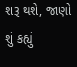શરૂ થશે, જાણો શું કહ્યું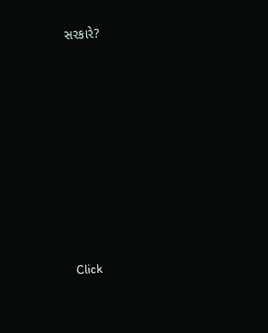સરકારે?









Click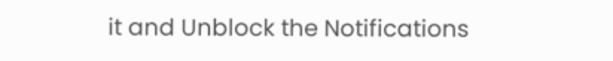it and Unblock the Notifications